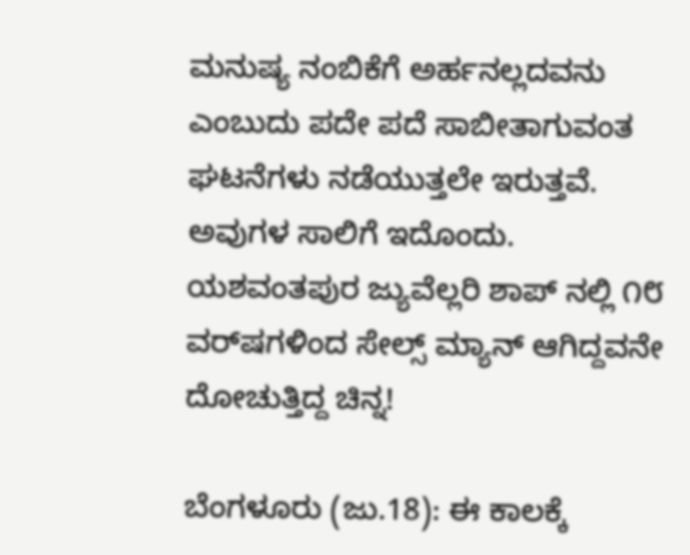ಮನುಷ್ಯ ನಂಬಿಕೆಗೆ ಅರ್ಹನಲ್ಲದವನು ಎಂಬುದು ಪದೇ ಪದೆ ಸಾಬೀತಾಗುವಂತ ಘಟನೆಗಳು ನಡೆಯುತ್ತಲೇ ಇರುತ್ತವೆ. ಅವುಗಳ ಸಾಲಿಗೆ ಇದೊಂದು. ಯಶವಂತಪುರ ಜ್ಯುವೆಲ್ಲರಿ ಶಾಪ್ ನಲ್ಲಿ ೧೮ ವರ್‌ಷಗಳಿಂದ ಸೇಲ್ಸ್ ಮ್ಯಾನ್ ಆಗಿದ್ದವನೇ ದೋಚುತ್ತಿದ್ದ ಚಿನ್ನ!

ಬೆಂಗಳೂರು (ಜು.18): ಈ ಕಾಲಕ್ಕೆ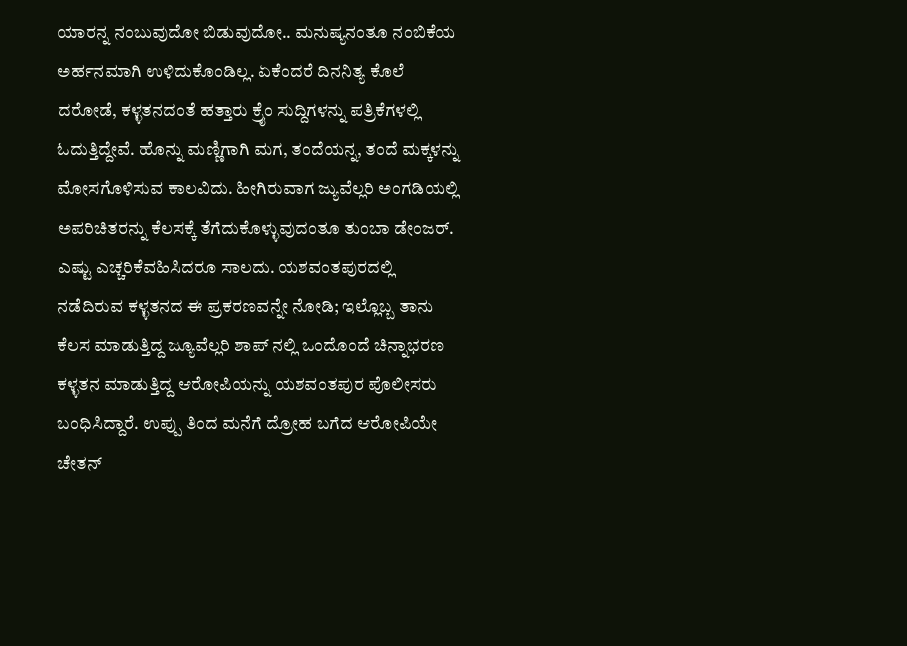ಯಾರನ್ನ ನಂಬುವುದೋ ಬಿಡುವುದೋ.. ಮನುಷ್ಯನಂತೂ ನಂಬಿಕೆಯ ಅರ್ಹನಮಾಗಿ ಉಳಿದುಕೊಂಡಿಲ್ಲ. ಏಕೆಂದರೆ ದಿನನಿತ್ಯ ಕೊಲೆ ದರೋಡೆ, ಕಳ್ಳತನದಂತೆ ಹತ್ತಾರು ಕ್ರೈಂ ಸುದ್ದಿಗಳನ್ನು ಪತ್ರಿಕೆಗಳಲ್ಲಿ ಓದುತ್ತಿದ್ದೇವೆ. ಹೊನ್ನು ಮಣ್ಣಿಗಾಗಿ ಮಗ, ತಂದೆಯನ್ನ, ತಂದೆ ಮಕ್ಕಳನ್ನು ಮೋಸಗೊಳಿಸುವ ಕಾಲವಿದು. ಹೀಗಿರುವಾಗ ಜ್ಯುವೆಲ್ಲರಿ ಅಂಗಡಿಯಲ್ಲಿ ಅಪರಿಚಿತರನ್ನು ಕೆಲಸಕ್ಕೆ ತೆಗೆದುಕೊಳ್ಳುವುದಂತೂ ತುಂಬಾ ಡೇಂಜರ್. ಎಷ್ಟು ಎಚ್ಚರಿಕೆವಹಿಸಿದರೂ ಸಾಲದು. ಯಶವಂತಪುರದಲ್ಲಿ ನಡೆದಿರುವ ಕಳ್ಳತನದ ಈ ಪ್ರಕರಣವನ್ನೇ ನೋಡಿ; ಇಲ್ಲೊಬ್ಬ ತಾನು ಕೆಲಸ‌ ಮಾಡುತ್ತಿದ್ದ ಜ್ಯೂವೆಲ್ಲರಿ ಶಾಪ್ ನಲ್ಲಿ ಒಂದೊಂದೆ ಚಿನ್ನಾಭರಣ ಕಳ್ಳತನ ಮಾಡುತ್ತಿದ್ದ ಆರೋಪಿಯನ್ನು ಯಶವಂತಪುರ ಪೊಲೀಸರು ಬಂಧಿಸಿದ್ದಾರೆ. ಉಪ್ಪು ತಿಂದ ಮನೆಗೆ ದ್ರೋಹ ಬಗೆದ ಆರೋಪಿಯೇ ಚೇತನ್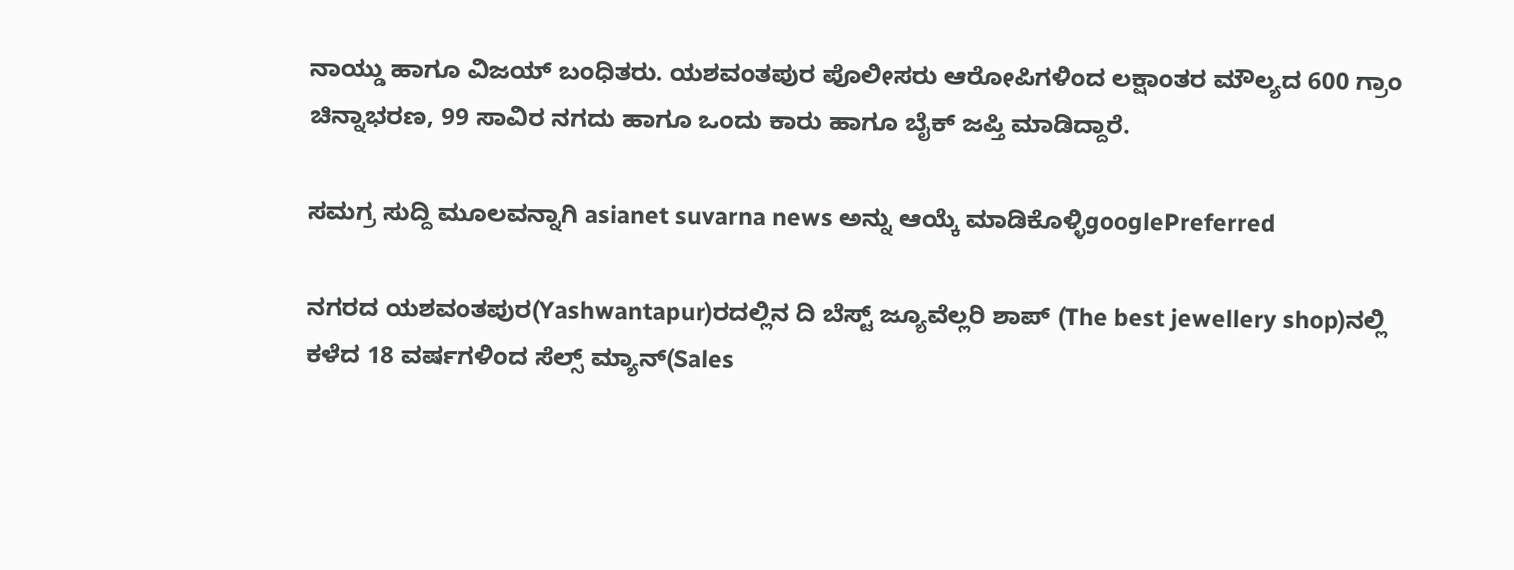ನಾಯ್ಡು ಹಾಗೂ ವಿಜಯ್ ಬಂಧಿತರು. ಯಶವಂತಪುರ ಪೊಲೀಸರು ಆರೋಪಿಗಳಿಂದ ಲಕ್ಷಾಂತರ ಮೌಲ್ಯದ 600 ಗ್ರಾಂ ಚಿನ್ನಾಭರಣ, 99 ಸಾವಿರ ‌ನಗದು ಹಾಗೂ ಒಂದು ಕಾರು ಹಾಗೂ ಬೈಕ್ ಜಪ್ತಿ ಮಾಡಿದ್ದಾರೆ.

ಸಮಗ್ರ ಸುದ್ದಿ ಮೂಲವನ್ನಾಗಿ asianet suvarna news ಅನ್ನು ಆಯ್ಕೆ ಮಾಡಿಕೊಳ್ಳಿgooglePreferred

ನಗರದ ಯಶವಂತಪುರ(Yashwantapur)ರದಲ್ಲಿನ ದಿ ಬೆಸ್ಟ್ ಜ್ಯೂವೆಲ್ಲರಿ ಶಾಪ್ (The best jewellery shop)ನಲ್ಲಿ ಕಳೆದ 18 ವರ್ಷಗಳಿಂದ ಸೆಲ್ಸ್ ಮ್ಯಾನ್(Sales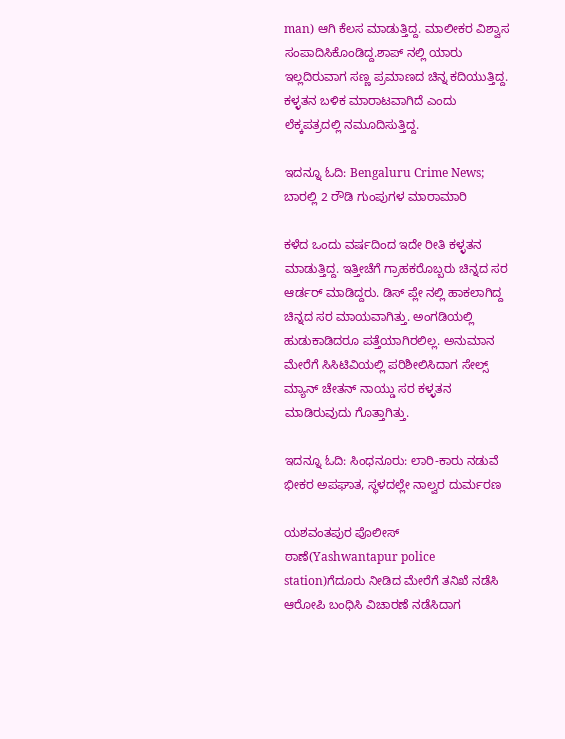man) ಆಗಿ ಕೆಲಸ‌ ಮಾಡುತ್ತಿದ್ದ. ಮಾಲೀಕರ ವಿಶ್ವಾಸ ಸಂಪಾದಿಸಿಕೊಂಡಿದ್ದ.ಶಾಪ್ ನಲ್ಲಿ ಯಾರು ಇಲ್ಲದಿರುವಾಗ ಸಣ್ಣ ಪ್ರಮಾಣದ ಚಿನ್ನ ಕದಿಯುತ್ತಿದ್ದ. ಕಳ್ಳತನ ಬಳಿಕ ಮಾರಾಟವಾಗಿದೆ ಎಂದು ಲೆಕ್ಕಪತ್ರದಲ್ಲಿ ನಮೂದಿಸುತ್ತಿದ್ದ.

ಇದನ್ನೂ ಓದಿ: Bengaluru Crime News; ಬಾರಲ್ಲಿ 2 ರೌಡಿ ಗುಂಪುಗಳ ಮಾರಾಮಾರಿ

ಕಳೆದ‌‌ ಒಂದು ವರ್ಷದಿಂದ ಇದೇ ರೀತಿ ಕಳ್ಳತನ‌ ಮಾಡುತ್ತಿದ್ದ. ಇತ್ತೀಚೆಗೆ ಗ್ರಾಹಕರೊಬ್ಬರು ಚಿನ್ನದ ಸರ ಆರ್ಡರ್ ಮಾಡಿದ್ದರು. ಡಿಸ್ ಪ್ಲೇ ನಲ್ಲಿ ಹಾಕಲಾಗಿದ್ದ ಚಿನ್ನದ ಸರ ಮಾಯವಾಗಿತ್ತು‌‌. ಅಂಗಡಿಯಲ್ಲಿ ಹುಡುಕಾಡಿದರೂ ಪತ್ತೆಯಾಗಿರಲಿಲ್ಲ‌. ಅನುಮಾನ ಮೇರೆಗೆ ಸಿಸಿಟಿವಿಯಲ್ಲಿ‌ ಪರಿಶೀಲಿಸಿದಾಗ ಸೇಲ್ಸ್ ಮ್ಯಾನ್ ಚೇತನ್ ನಾಯ್ಡು ಸರ ಕಳ್ಳತನ ಮಾಡಿರುವುದು ಗೊತ್ತಾಗಿತ್ತು.

ಇದನ್ನೂ ಓದಿ: ಸಿಂಧನೂರು: ಲಾರಿ-ಕಾರು ನಡುವೆ ಭೀಕರ ಅಪಘಾತ, ಸ್ಥಳದಲ್ಲೇ ನಾಲ್ವರ ದುರ್ಮರಣ

ಯಶವಂತಪುರ‌ ಪೊಲೀಸ್ ಠಾಣೆ(Yashwantapur police station)ಗೆದೂರು ನೀಡಿದ ಮೇರೆಗೆ ತನಿಖೆ ನಡೆಸಿ ಆರೋಪಿ ಬಂಧಿಸಿ ವಿಚಾರಣೆ ನಡೆಸಿದಾಗ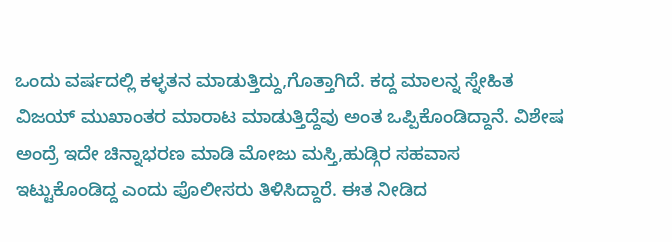ಒಂದು ವರ್ಷದಲ್ಲಿ ಕಳ್ಳತನ‌‌ ಮಾಡುತ್ತಿದ್ದು,ಗೊತ್ತಾಗಿದೆ. ಕದ್ದ ಮಾಲನ್ನ ಸ್ನೇಹಿತ ವಿಜಯ್ ಮುಖಾಂತರ ಮಾರಾಟ ಮಾಡುತ್ತಿದ್ದೆವು ಅಂತ ಒಪ್ಪಿಕೊಂಡಿದ್ದಾನೆ. ವಿಶೇಷ ಅಂದ್ರೆ ಇದೇ ಚಿನ್ನಾಭರಣ ಮಾಡಿ ಮೋಜು ಮಸ್ತಿ,ಹುಡ್ಗಿರ ಸಹವಾಸ ಇಟ್ಟುಕೊಂಡಿದ್ದ ಎಂದು ಪೊಲೀಸರು ತಿಳಿಸಿದ್ದಾರೆ. ಈತ ನೀಡಿದ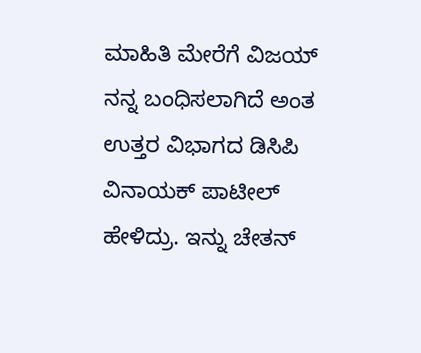ಮಾಹಿತಿ ಮೇರೆಗೆ ವಿಜಯ್ ನನ್ನ ಬಂಧಿಸಲಾಗಿದೆ ಅಂತ ಉತ್ತರ ವಿಭಾಗದ ಡಿಸಿಪಿ ವಿನಾಯಕ್‌ ಪಾಟೀಲ್ ಹೇಳಿದ್ರು. ಇನ್ನು ಚೇತನ್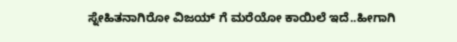ಸ್ನೇಹಿತನಾಗಿರೋ ವಿಜಯ್ ಗೆ ಮರೆಯೋ ಕಾಯಿಲೆ ಇದೆ..ಹೀಗಾಗಿ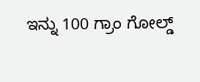ಇನ್ನು 100 ಗ್ರಾಂ ಗೋಲ್ಡ್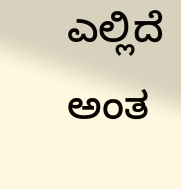ಎಲ್ಲಿದೆ ಅಂತ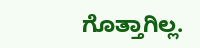ಗೊತ್ತಾಗಿಲ್ಲ.